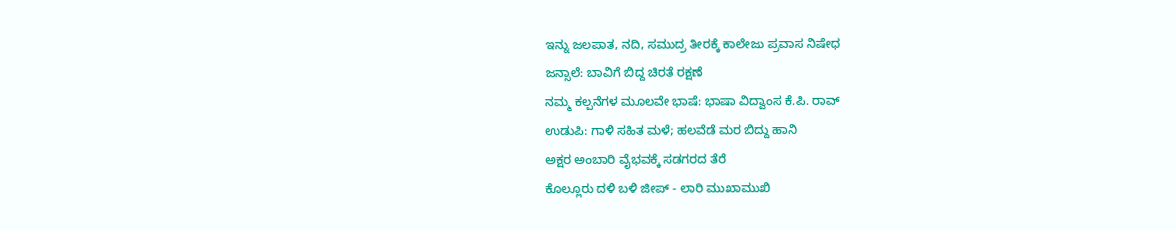ಇನ್ನು ಜಲಪಾತ, ನದಿ, ಸಮುದ್ರ ತೀರಕ್ಕೆ ಕಾಲೇಜು ಪ್ರವಾಸ ನಿಷೇಧ
ಜನ್ಸಾಲೆ: ಬಾವಿಗೆ ಬಿದ್ದ ಚಿರತೆ ರಕ್ಷಣೆ
ನಮ್ಮ ಕಲ್ಪನೆಗಳ ಮೂಲವೇ ಭಾಷೆ: ಭಾಷಾ ವಿದ್ವಾಂಸ ಕೆ.ಪಿ. ರಾವ್
ಉಡುಪಿ: ಗಾಳಿ ಸಹಿತ ಮಳೆ; ಹಲವೆಡೆ ಮರ ಬಿದ್ದು ಹಾನಿ
ಅಕ್ಷರ ಅಂಬಾರಿ ವೈಭವಕ್ಕೆ ಸಡಗರದ ತೆರೆ
ಕೊಲ್ಲೂರು ದಳಿ ಬಳಿ ಜೀಪ್ - ಲಾರಿ ಮುಖಾಮುಖಿ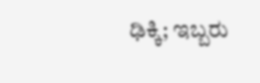ಢಿಕ್ಕಿ; ಇಬ್ಬರು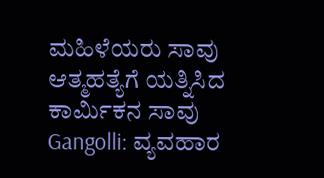ಮಹಿಳೆಯರು ಸಾವು
ಆತ್ಮಹತ್ಯೆಗೆ ಯತ್ನಿಸಿದ ಕಾರ್ಮಿಕನ ಸಾವು
Gangolli: ವ್ಯವಹಾರ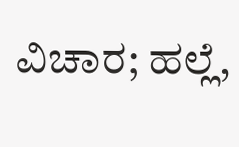ವಿಚಾರ; ಹಲ್ಲೆ,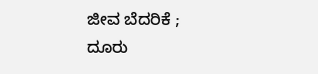ಜೀವ ಬೆದರಿಕೆ ; ದೂರು